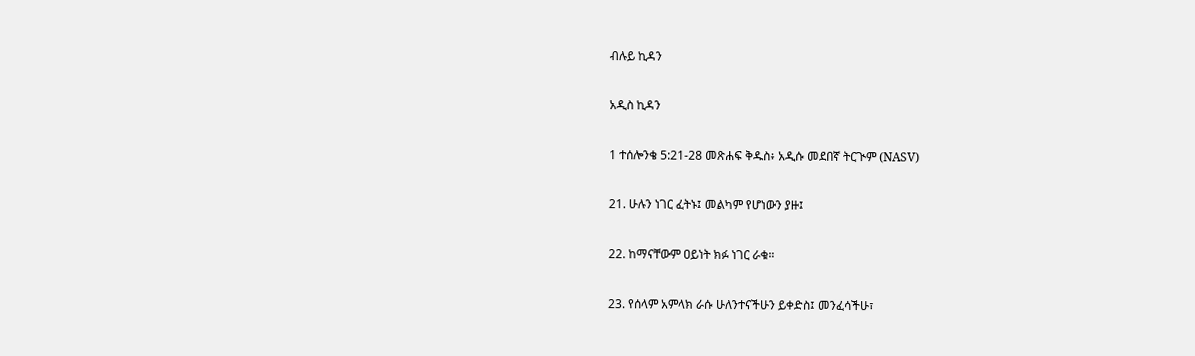ብሉይ ኪዳን

አዲስ ኪዳን

1 ተሰሎንቄ 5:21-28 መጽሐፍ ቅዱስ፥ አዲሱ መደበኛ ትርጒም (NASV)

21. ሁሉን ነገር ፈትኑ፤ መልካም የሆነውን ያዙ፤

22. ከማናቸውም ዐይነት ክፉ ነገር ራቁ።

23. የሰላም አምላክ ራሱ ሁለንተናችሁን ይቀድስ፤ መንፈሳችሁ፣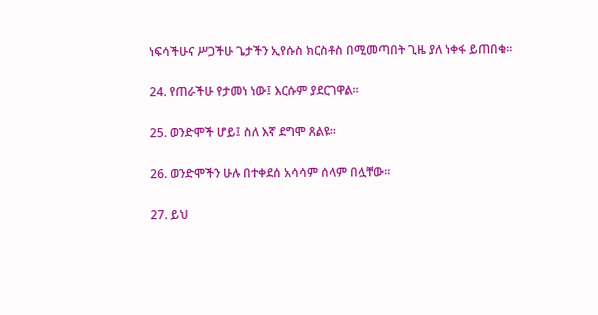ነፍሳችሁና ሥጋችሁ ጌታችን ኢየሱስ ክርስቶስ በሚመጣበት ጊዜ ያለ ነቀፋ ይጠበቁ።

24. የጠራችሁ የታመነ ነው፤ እርሱም ያደርገዋል።

25. ወንድሞች ሆይ፤ ስለ እኛ ደግሞ ጸልዩ።

26. ወንድሞችን ሁሉ በተቀደሰ አሳሳም ሰላም በሏቸው።

27. ይህ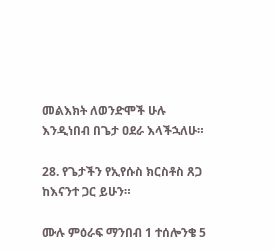መልእክት ለወንድሞች ሁሉ እንዲነበብ በጌታ ዐደራ እላችኋለሁ።

28. የጌታችን የኢየሱስ ክርስቶስ ጸጋ ከእናንተ ጋር ይሁን።

ሙሉ ምዕራፍ ማንበብ 1 ተሰሎንቄ 5